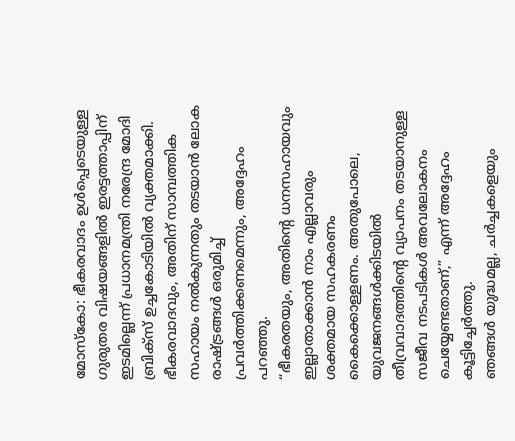മോസ്കോ: ഭീകരവാദം ഉൾപ്പെടെയുള്ള ഗുരുതര വിഷയങ്ങളിൽ ഇരട്ടത്താപ്പിന് ഇടമില്ലെന്ന് പ്രധാനമന്ത്രി നരേന്ദ്ര മോദി ബ്രിക്സ് ഉച്ചകോടിയിൽ വ്യക്തമാക്കി. ഭീകരവാദവും, അതിന് സാമ്പത്തിക സഹായം നൽകുന്നതും തടയാൻ ലോക രാഷ്ട്രങ്ങൾ ഒരുമിച്ച് പ്രവർത്തിക്കണമെന്നും, അദ്ദേഹം പറഞ്ഞു.
“ഭീകരതയും, അതിന്റെ ധനസഹായവും ഇല്ലാതാക്കാൻ നാം എല്ലാവരും ശക്തമായ സഹകരണം കൈക്കൊള്ളണം. അതുപോലെ, യുവജനങ്ങൾക്കിടയിൽ തീവ്രവാദത്തിന്റെ വ്യാപനം തടയാനുള്ള സജീവ നടപടികൾ അവലോകനം ചെയ്യേണ്ടതാണ്,” എന്ന് അദ്ദേഹം കൂട്ടിച്ചേർത്തു.
ഞങ്ങൾ യുദ്ധമല്ല, ചർച്ചകളെയും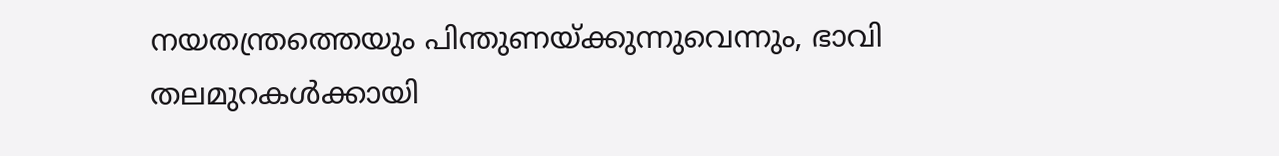നയതന്ത്രത്തെയും പിന്തുണയ്ക്കുന്നുവെന്നും, ഭാവി തലമുറകൾക്കായി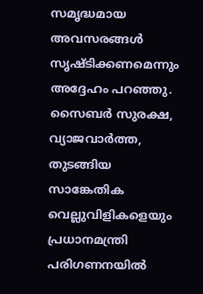സമൃദ്ധമായ അവസരങ്ങൾ സൃഷ്ടിക്കണമെന്നും അദ്ദേഹം പറഞ്ഞു. സൈബർ സുരക്ഷ, വ്യാജവാർത്ത, തുടങ്ങിയ സാങ്കേതിക വെല്ലുവിളികളെയും പ്രധാനമന്ത്രി പരിഗണനയിൽ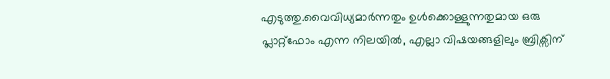എടുത്തു.വൈവിധ്യമാർന്നതും ഉൾക്കൊള്ളുന്നതുമായ ഒരു പ്ലാറ്റ്ഫോം എന്ന നിലയിൽ, എല്ലാ വിഷയങ്ങളിലും ബ്രിക്സിന്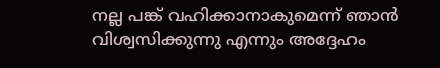നല്ല പങ്ക് വഹിക്കാനാകുമെന്ന് ഞാൻ വിശ്വസിക്കുന്നു എന്നും അദ്ദേഹം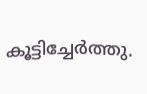കൂട്ടിച്ചേർത്തു.